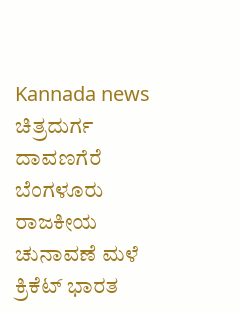Kannada news ಚಿತ್ರದುರ್ಗ ದಾವಣಗೆರೆ ಬೆಂಗಳೂರು ರಾಜಕೀಯ ಚುನಾವಣೆ ಮಳೆ ಕ್ರಿಕೆಟ್ ಭಾರತ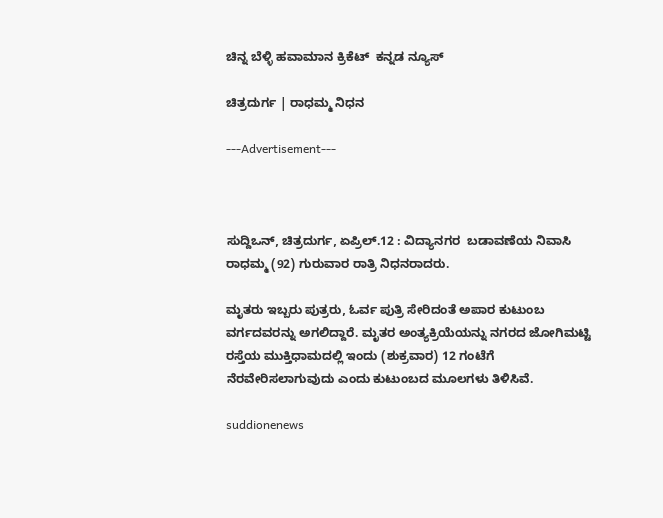ಚಿನ್ನ ಬೆಳ್ಳಿ ಹವಾಮಾನ ಕ್ರಿಕೆಟ್  ಕನ್ನಡ ನ್ಯೂಸ್

ಚಿತ್ರದುರ್ಗ | ರಾಧಮ್ಮ ನಿಧನ

---Advertisement---



ಸುದ್ದಿಒನ್, ಚಿತ್ರದುರ್ಗ, ಏಪ್ರಿಲ್.12 : ವಿದ್ಯಾನಗರ  ಬಡಾವಣೆಯ ನಿವಾಸಿ ರಾಧಮ್ಮ (92) ಗುರುವಾರ ರಾತ್ರಿ ನಿಧನರಾದರು.

ಮೃತರು ಇಬ್ಬರು ಪುತ್ರರು, ಓರ್ವ ಪುತ್ರಿ ಸೇರಿದಂತೆ ಅಪಾರ ಕುಟುಂಬ ವರ್ಗದವರನ್ನು ಅಗಲಿದ್ದಾರೆ. ಮೃತರ ಅಂತ್ಯಕ್ರಿಯೆಯನ್ನು ನಗರದ ಜೋಗಿಮಟ್ಟಿ ರಸ್ತೆಯ ಮುಕ್ತಿಧಾಮದಲ್ಲಿ ಇಂದು (ಶುಕ್ರವಾರ) 12 ಗಂಟೆಗೆ ನೆರವೇರಿಸಲಾಗುವುದು ಎಂದು ಕುಟುಂಬದ ಮೂಲಗಳು ತಿಳಿಸಿವೆ.

suddionenews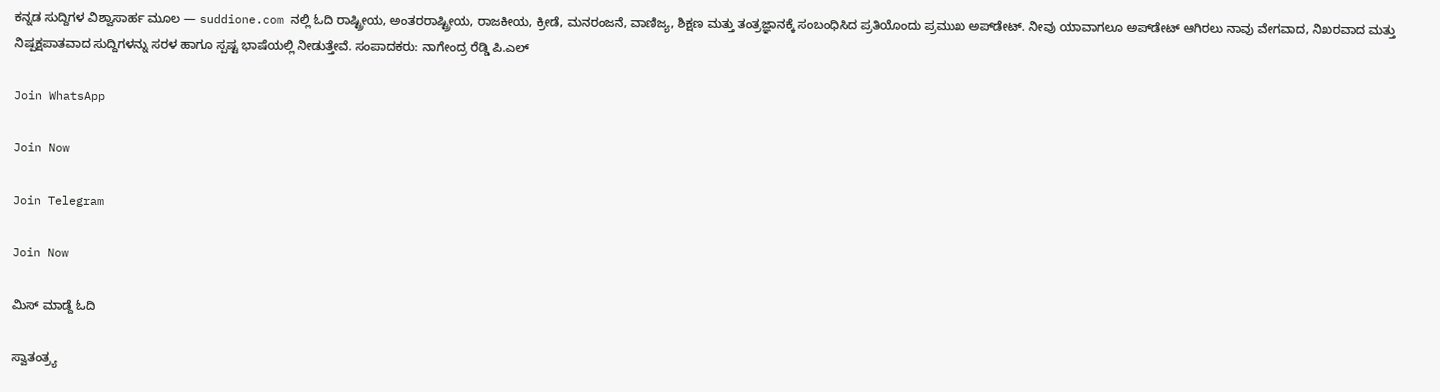ಕನ್ನಡ ಸುದ್ದಿಗಳ ವಿಶ್ವಾಸಾರ್ಹ ಮೂಲ — suddione.com ನಲ್ಲಿ ಓದಿ ರಾಷ್ಟ್ರೀಯ, ಅಂತರರಾಷ್ಟ್ರೀಯ, ರಾಜಕೀಯ, ಕ್ರೀಡೆ, ಮನರಂಜನೆ, ವಾಣಿಜ್ಯ, ಶಿಕ್ಷಣ ಮತ್ತು ತಂತ್ರಜ್ಞಾನಕ್ಕೆ ಸಂಬಂಧಿಸಿದ ಪ್ರತಿಯೊಂದು ಪ್ರಮುಖ ಅಪ್‌ಡೇಟ್. ನೀವು ಯಾವಾಗಲೂ ಅಪ್‌ಡೇಟ್ ಆಗಿರಲು ನಾವು ವೇಗವಾದ, ನಿಖರವಾದ ಮತ್ತು ನಿಷ್ಪಕ್ಷಪಾತವಾದ ಸುದ್ದಿಗಳನ್ನು ಸರಳ ಹಾಗೂ ಸ್ಪಷ್ಟ ಭಾಷೆಯಲ್ಲಿ ನೀಡುತ್ತೇವೆ. ಸಂಪಾದಕರು: ನಾಗೇಂದ್ರ ರೆಡ್ಡಿ ಪಿ.ಎಲ್

Join WhatsApp

Join Now

Join Telegram

Join Now

ಮಿಸ್ ಮಾಡ್ದೆ ಓದಿ

ಸ್ವಾತಂತ್ರ್ಯ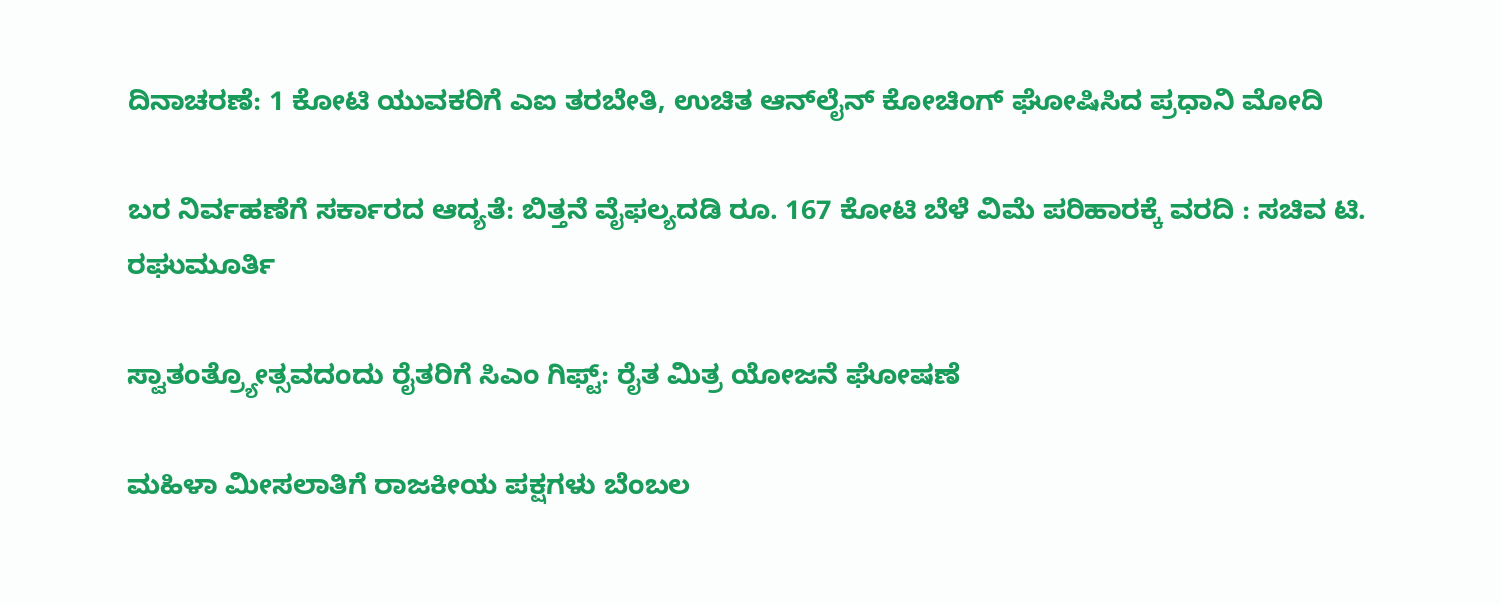ದಿನಾಚರಣೆ: 1 ಕೋಟಿ ಯುವಕರಿಗೆ ಎಐ ತರಬೇತಿ, ಉಚಿತ ಆನ್‌ಲೈನ್ ಕೋಚಿಂಗ್ ಘೋಷಿಸಿದ ಪ್ರಧಾನಿ ಮೋದಿ

ಬರ ನಿರ್ವಹಣೆಗೆ ಸರ್ಕಾರದ ಆದ್ಯತೆ: ಬಿತ್ತನೆ ವೈಫಲ್ಯದಡಿ ರೂ. 167 ಕೋಟಿ ಬೆಳೆ ವಿಮೆ ಪರಿಹಾರಕ್ಕೆ ವರದಿ : ಸಚಿವ ಟಿ. ರಘುಮೂರ್ತಿ

ಸ್ವಾತಂತ್ರ್ಯೋತ್ಸವದಂದು ರೈತರಿಗೆ ಸಿಎಂ ಗಿಫ್ಟ್: ರೈತ ಮಿತ್ರ ಯೋಜನೆ ಘೋಷಣೆ

ಮಹಿಳಾ ಮೀಸಲಾತಿಗೆ ರಾಜಕೀಯ ಪಕ್ಷಗಳು ಬೆಂಬಲ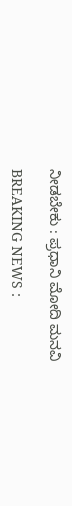ನೀಡಬೇಕು : ಪ್ರಧಾನಿ ಮೋದಿ ಮನವಿ

BREAKING NEWS :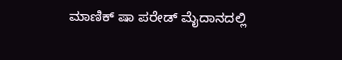ಮಾಣಿಕ್ ಷಾ ಪರೇಡ್ ಮೈದಾನದಲ್ಲಿ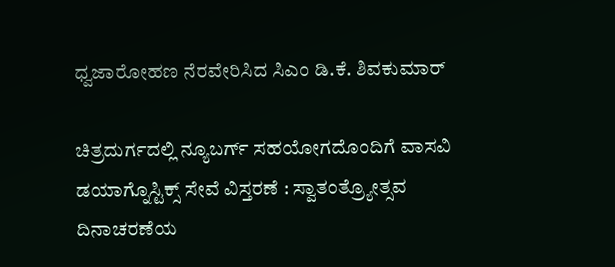ಧ್ವಜಾರೋಹಣ ನೆರವೇರಿಸಿದ ಸಿಎಂ ಡಿ.ಕೆ. ಶಿವಕುಮಾರ್

ಚಿತ್ರದುರ್ಗದಲ್ಲಿ ನ್ಯೂಬರ್ಗ್ ಸಹಯೋಗದೊಂದಿಗೆ ವಾಸವಿ ಡಯಾಗ್ನೊಸ್ಟಿಕ್ಸ್ ಸೇವೆ ವಿಸ್ತರಣೆ : ಸ್ವಾತಂತ್ರ್ಯೋತ್ಸವ ದಿನಾಚರಣೆಯ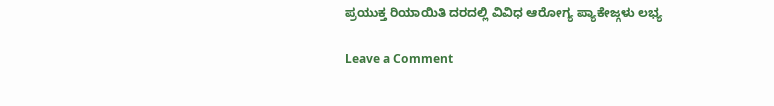ಪ್ರಯುಕ್ತ ರಿಯಾಯಿತಿ ದರದಲ್ಲಿ ವಿವಿಧ ಆರೋಗ್ಯ ಪ್ಯಾಕೇಜ್ಗಳು ಲಭ್ಯ

Leave a Comment